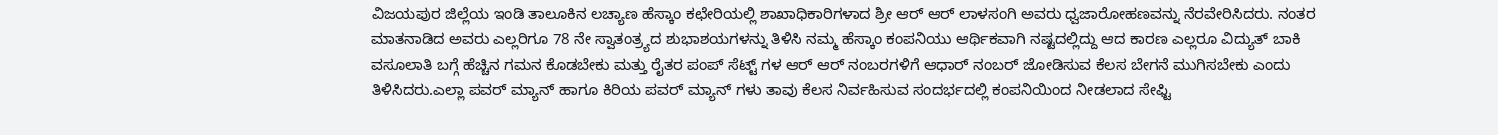ವಿಜಯಪುರ ಜಿಲ್ಲೆಯ ಇಂಡಿ ತಾಲೂಕಿನ ಲಚ್ಯಾಣ ಹೆಸ್ಕಾಂ ಕಛೇರಿಯಲ್ಲಿ ಶಾಖಾಧಿಕಾರಿಗಳಾದ ಶ್ರೀ ಆರ್ ಆರ್ ಲಾಳಸಂಗಿ ಅವರು ಧ್ವಜಾರೋಹಣವನ್ನು ನೆರವೇರಿಸಿದರು. ನಂತರ ಮಾತನಾಡಿದ ಅವರು ಎಲ್ಲರಿಗೂ 78 ನೇ ಸ್ವಾತಂತ್ರ್ಯದ ಶುಭಾಶಯಗಳನ್ನು ತಿಳಿಸಿ ನಮ್ಮ ಹೆಸ್ಕಾಂ ಕಂಪನಿಯು ಆರ್ಥಿಕವಾಗಿ ನಷ್ಟದಲ್ಲಿದ್ದು ಆದ ಕಾರಣ ಎಲ್ಲರೂ ವಿದ್ಯುತ್ ಬಾಕಿ ವಸೂಲಾತಿ ಬಗ್ಗೆ ಹೆಚ್ಚಿನ ಗಮನ ಕೊಡಬೇಕು ಮತ್ತು ರೈತರ ಪಂಪ್ ಸೆಟ್ಟ್ ಗಳ ಆರ್ ಆರ್ ನಂಬರಗಳಿಗೆ ಆಧಾರ್ ನಂಬರ್ ಜೋಡಿಸುವ ಕೆಲಸ ಬೇಗನೆ ಮುಗಿಸಬೇಕು ಎಂದು ತಿಳಿಸಿದರು.ಎಲ್ಲಾ ಪವರ್ ಮ್ಯಾನ್ ಹಾಗೂ ಕಿರಿಯ ಪವರ್ ಮ್ಯಾನ್ ಗಳು ತಾವು ಕೆಲಸ ನಿರ್ವಹಿಸುವ ಸಂದರ್ಭದಲ್ಲಿ ಕಂಪನಿಯಿಂದ ನೀಡಲಾದ ಸೇಫ್ಟಿ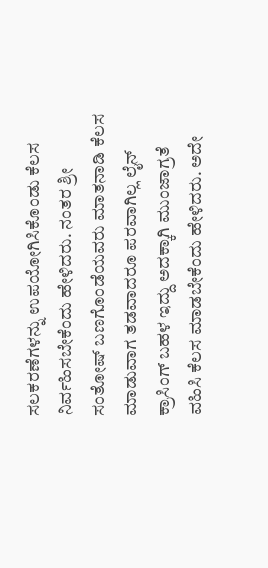ಸಲಕರಣೆಗಳನ್ನು ಉಪಯೋಗಿಸಿಕೊಂಡು ಕೆಲಸ ನಿರ್ವಹಿಸಬೇಕೆಂದು ಹೇಳಿದರು. ನಂತರ ಶ್ರೀ ಸಂತೋಷ್ ಬಣಗೊಂಡೆಯವರು ಮಾತನಾಡಿ ಕೆಲಸ ಮಾಡುವಾಗ ತಡವಾದರೂ ಪರವಾಗಿಲ್ಲ ಲೈನ್ ಕ್ರಾಸಿಂಗ್ ಬಹಳ ಇದ್ದು ಅದಕ್ಕಾಗಿ ಮುಂಜಾಗ್ರತೆ ವಹಿಸಿ ಕೆಲಸ ಮಾಡಬೇಕೆಂದು ಹೇಳಿದರು. ಅದೇ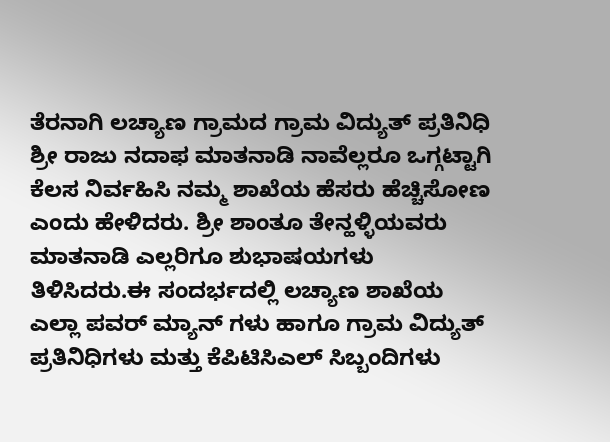ತೆರನಾಗಿ ಲಚ್ಯಾಣ ಗ್ರಾಮದ ಗ್ರಾಮ ವಿದ್ಯುತ್ ಪ್ರತಿನಿಧಿ ಶ್ರೀ ರಾಜು ನದಾಫ ಮಾತನಾಡಿ ನಾವೆಲ್ಲರೂ ಒಗ್ಗಟ್ಟಾಗಿ ಕೆಲಸ ನಿರ್ವಹಿಸಿ ನಮ್ಮ ಶಾಖೆಯ ಹೆಸರು ಹೆಚ್ಚಿಸೋಣ ಎಂದು ಹೇಳಿದರು. ಶ್ರೀ ಶಾಂತೂ ತೇನ್ಹಳ್ಳಿಯವರು ಮಾತನಾಡಿ ಎಲ್ಲರಿಗೂ ಶುಭಾಷಯಗಳು ತಿಳಿಸಿದರು.ಈ ಸಂದರ್ಭದಲ್ಲಿ ಲಚ್ಯಾಣ ಶಾಖೆಯ ಎಲ್ಲಾ ಪವರ್ ಮ್ಯಾನ್ ಗಳು ಹಾಗೂ ಗ್ರಾಮ ವಿದ್ಯುತ್ ಪ್ರತಿನಿಧಿಗಳು ಮತ್ತು ಕೆಪಿಟಿಸಿಎಲ್ ಸಿಬ್ಬಂದಿಗಳು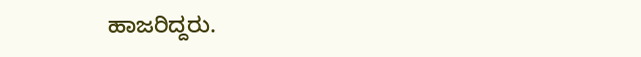ಹಾಜರಿದ್ದರು.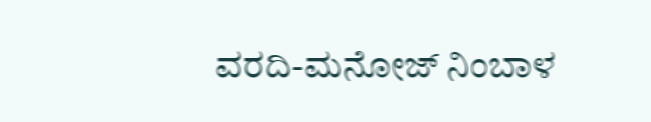ವರದಿ-ಮನೋಜ್ ನಿಂಬಾಳ